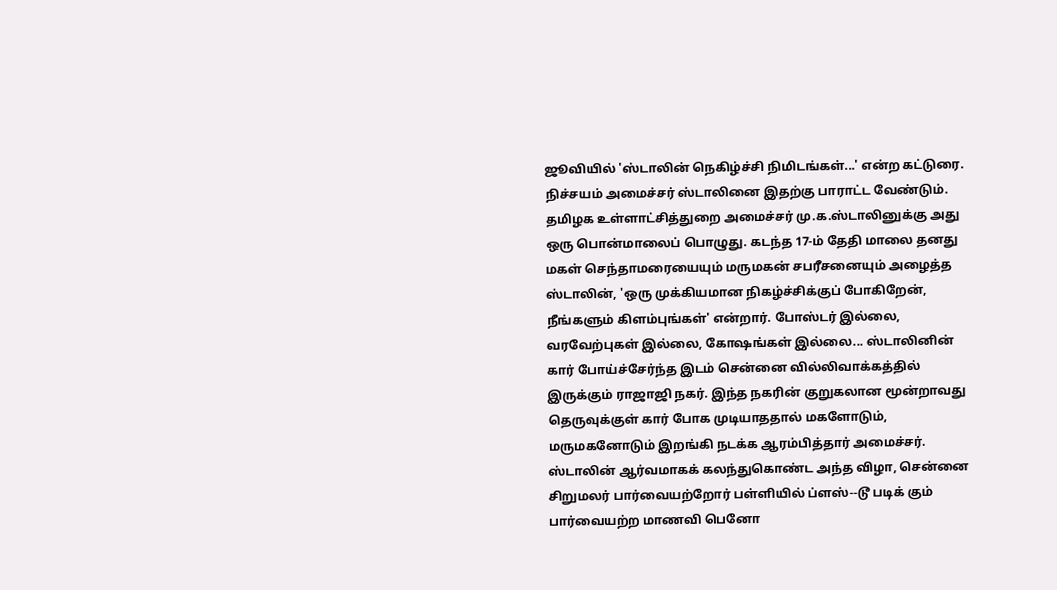ஜூவியில் 'ஸ்டாலின் நெகிழ்ச்சி நிமிடங்கள்...' என்ற கட்டுரை. நிச்சயம் அமைச்சர் ஸ்டாலினை இதற்கு பாராட்ட வேண்டும்.
தமிழக உள்ளாட்சித்துறை அமைச்சர் மு.க.ஸ்டாலினுக்கு அது ஒரு பொன்மாலைப் பொழுது. கடந்த 17-ம் தேதி மாலை தனது மகள் செந்தாமரையையும் மருமகன் சபரீசனையும் அழைத்த ஸ்டாலின், 'ஒரு முக்கியமான நிகழ்ச்சிக்குப் போகிறேன், நீங்களும் கிளம்புங்கள்' என்றார். போஸ்டர் இல்லை, வரவேற்புகள் இல்லை, கோஷங்கள் இல்லை... ஸ்டாலினின் கார் போய்ச்சேர்ந்த இடம் சென்னை வில்லிவாக்கத்தில் இருக்கும் ராஜாஜி நகர். இந்த நகரின் குறுகலான மூன்றாவது தெருவுக்குள் கார் போக முடியாததால் மகளோடும், மருமகனோடும் இறங்கி நடக்க ஆரம்பித்தார் அமைச்சர்.
ஸ்டாலின் ஆர்வமாகக் கலந்துகொண்ட அந்த விழா, சென்னை சிறுமலர் பார்வையற்றோர் பள்ளியில் ப்ளஸ்--டூ படிக் கும் பார்வையற்ற மாணவி பெனோ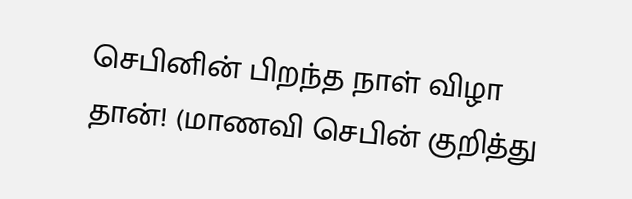செபினின் பிறந்த நாள் விழா தான்! (மாணவி செபின் குறித்து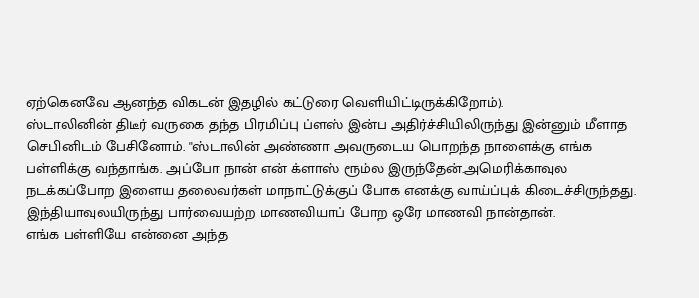ஏற்கெனவே ஆனந்த விகடன் இதழில் கட்டுரை வெளியிட்டிருக்கிறோம்).
ஸ்டாலினின் திடீர் வருகை தந்த பிரமிப்பு ப்ளஸ் இன்ப அதிர்ச்சியிலிருந்து இன்னும் மீளாத செபினிடம் பேசினோம். ''ஸ்டாலின் அண்ணா அவருடைய பொறந்த நாளைக்கு எங்க பள்ளிக்கு வந்தாங்க. அப்போ நான் என் க்ளாஸ் ரூம்ல இருந்தேன்.அமெரிக்காவுல நடக்கப்போற இளைய தலைவர்கள் மாநாட்டுக்குப் போக எனக்கு வாய்ப்புக் கிடைச்சிருந்தது. இந்தியாவுலயிருந்து பார்வையற்ற மாணவியாப் போற ஒரே மாணவி நான்தான்.
எங்க பள்ளியே என்னை அந்த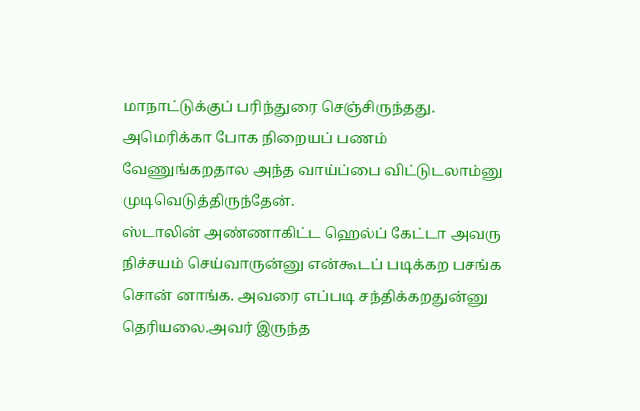மாநாட்டுக்குப் பரிந்துரை செஞ்சிருந்தது. அமெரிக்கா போக நிறையப் பணம் வேணுங்கறதால அந்த வாய்ப்பை விட்டுடலாம்னு முடிவெடுத்திருந்தேன்.
ஸ்டாலின் அண்ணாகிட்ட ஹெல்ப் கேட்டா அவரு நிச்சயம் செய்வாருன்னு என்கூடப் படிக்கற பசங்க சொன் னாங்க. அவரை எப்படி சந்திக்கறதுன்னு தெரியலை.அவர் இருந்த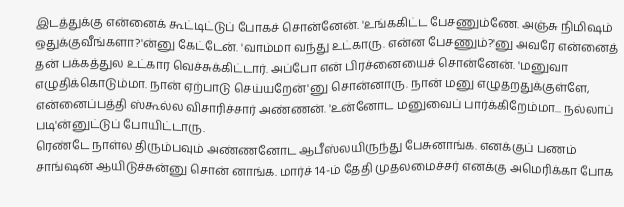இடத்துக்கு என்னைக் கூட்டிட்டுப் போகச் சொன்னேன். 'உங்ககிட்ட பேசணும்ணே. அஞ்சு நிமிஷம் ஒதுக்குவீங்களா?'ன்னு கேட்டேன். 'வாம்மா வந்து உட்காரு. என்ன பேசணும்?'னு அவரே என்னைத் தன் பக்கத்துல உட்கார வெச்சுக்கிட்டார். அப்போ என் பிரச்னையைச் சொன்னேன். 'மனுவா எழுதிக்கொடும்மா. நான் ஏற்பாடு செய்யறேன்'னு சொன்னாரு. நான் மனு எழுதறதுக்குள்ளே, என்னைப்பத்தி ஸ்கூல்ல விசாரிச்சார் அண்ணன். 'உன்னோட மனுவைப் பார்க்கிறேம்மா... நல்லாப் படி'ன்னுட்டுப் போயிட்டாரு.
ரெண்டே நாள்ல திரும்பவும் அண்ணனோட ஆபீஸ்லயிருந்து பேசுனாங்க. எனக்குப் பணம் சாங்ஷன் ஆயிடுச்சுன்னு சொன் னாங்க. மார்ச் 14-ம் தேதி முதலமைச்சர் எனக்கு அமெரிக்கா போக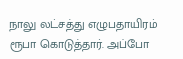நாலு லட்சத்து எழுபதாயிரம் ரூபா கொடுத்தார். அப்போ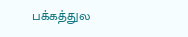பக்கத்துல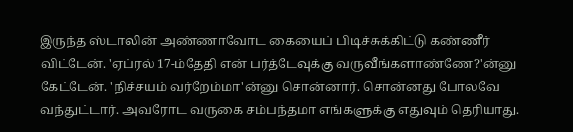இருந்த ஸ்டாலின் அண்ணாவோட கையைப் பிடிச்சுக்கிட்டு கண்ணீர் விட்டேன். 'ஏப்ரல் 17-ம்தேதி என் பர்த்டேவுக்கு வருவீங்களாண்ணே?'ன்னு கேட்டேன். 'நிச்சயம் வர்றேம்மா'ன்னு சொன்னார். சொன்னது போலவே வந்துட்டார். அவரோட வருகை சம்பந்தமா எங்களுக்கு எதுவும் தெரியாது.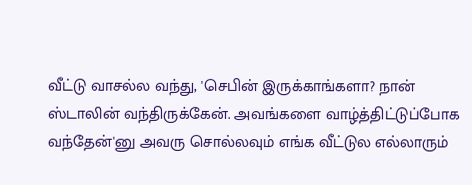வீட்டு வாசல்ல வந்து, 'செபின் இருக்காங்களா? நான் ஸ்டாலின் வந்திருக்கேன். அவங்களை வாழ்த்திட்டுப்போக வந்தேன்'னு அவரு சொல்லவும் எங்க வீட்டுல எல்லாரும்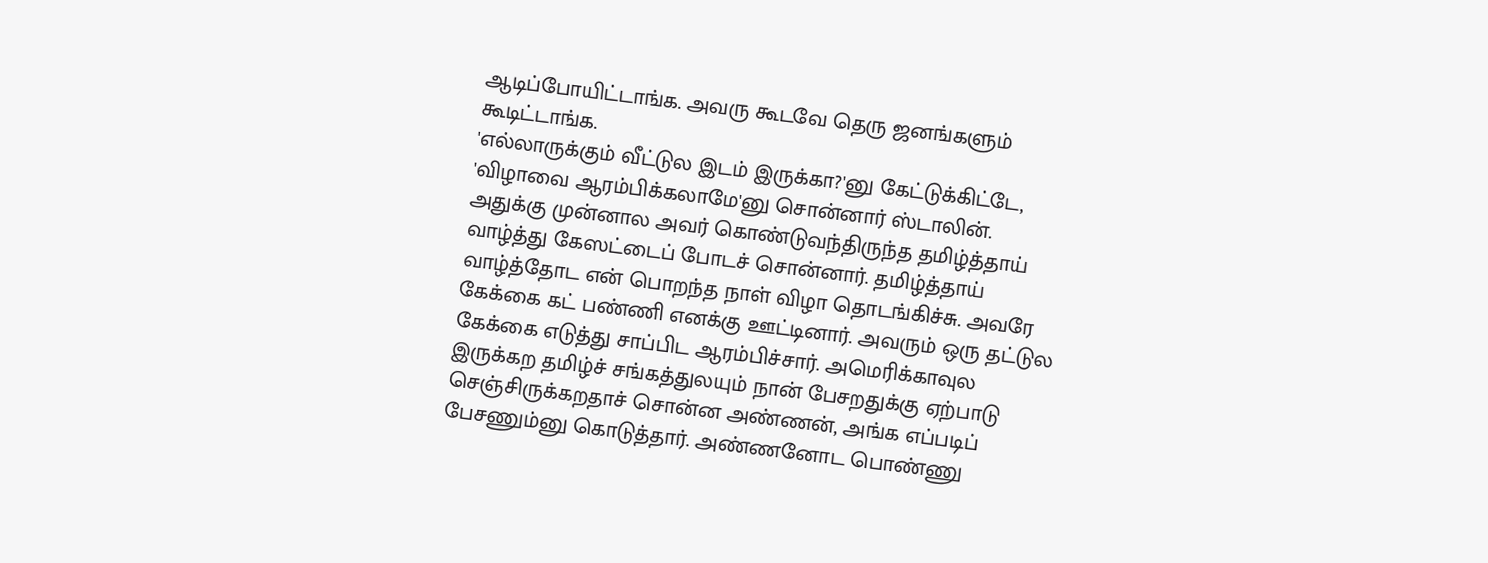ஆடிப்போயிட்டாங்க. அவரு கூடவே தெரு ஜனங்களும் கூடிட்டாங்க.
'எல்லாருக்கும் வீட்டுல இடம் இருக்கா?'னு கேட்டுக்கிட்டே, 'விழாவை ஆரம்பிக்கலாமே'னு சொன்னார் ஸ்டாலின். அதுக்கு முன்னால அவர் கொண்டுவந்திருந்த தமிழ்த்தாய் வாழ்த்து கேஸட்டைப் போடச் சொன்னார். தமிழ்த்தாய் வாழ்த்தோட என் பொறந்த நாள் விழா தொடங்கிச்சு. அவரே கேக்கை கட் பண்ணி எனக்கு ஊட்டினார். அவரும் ஒரு தட்டுல கேக்கை எடுத்து சாப்பிட ஆரம்பிச்சார். அமெரிக்காவுல இருக்கற தமிழ்ச் சங்கத்துலயும் நான் பேசறதுக்கு ஏற்பாடு செஞ்சிருக்கறதாச் சொன்ன அண்ணன், அங்க எப்படிப் பேசணும்னு கொடுத்தார். அண்ணனோட பொண்ணு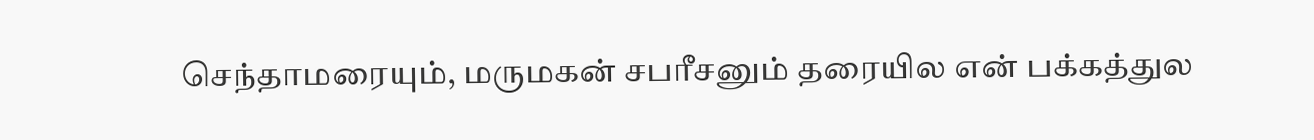செந்தாமரையும், மருமகன் சபரீசனும் தரையில என் பக்கத்துல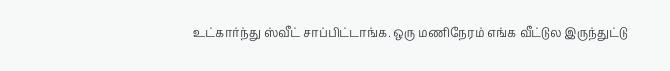உட்கார்ந்து ஸ்வீட் சாப்பிட்டாங்க. ஒரு மணிநேரம் எங்க வீட்டுல இருந்துட்டு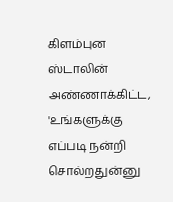கிளம்புன ஸ்டாலின் அண்ணாக்கிட்ட, 'உங்களுக்கு எப்படி நன்றி சொல்றதுன்னு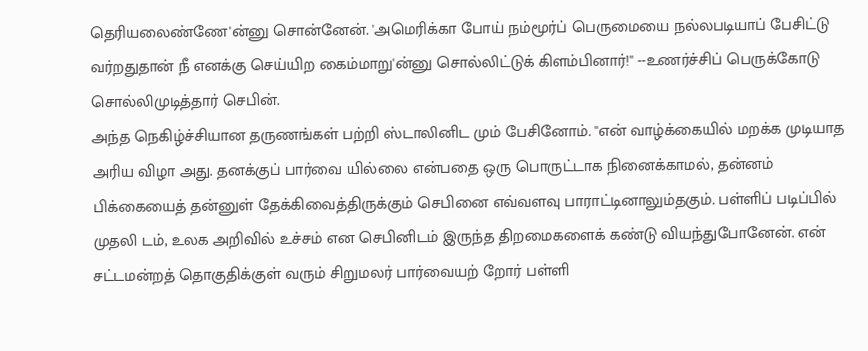தெரியலைண்ணே'ன்னு சொன்னேன். 'அமெரிக்கா போய் நம்மூர்ப் பெருமையை நல்லபடியாப் பேசிட்டு வர்றதுதான் நீ எனக்கு செய்யிற கைம்மாறு'ன்னு சொல்லிட்டுக் கிளம்பினார்!'' --உணர்ச்சிப் பெருக்கோடு சொல்லிமுடித்தார் செபின்.
அந்த நெகிழ்ச்சியான தருணங்கள் பற்றி ஸ்டாலினிட மும் பேசினோம். ''என் வாழ்க்கையில் மறக்க முடியாத அரிய விழா அது. தனக்குப் பார்வை யில்லை என்பதை ஒரு பொருட்டாக நினைக்காமல், தன்னம் பிக்கையைத் தன்னுள் தேக்கிவைத்திருக்கும் செபினை எவ்வளவு பாராட்டினாலும்தகும். பள்ளிப் படிப்பில் முதலி டம், உலக அறிவில் உச்சம் என செபினிடம் இருந்த திறமைகளைக் கண்டு வியந்துபோனேன். என் சட்டமன்றத் தொகுதிக்குள் வரும் சிறுமலர் பார்வையற் றோர் பள்ளி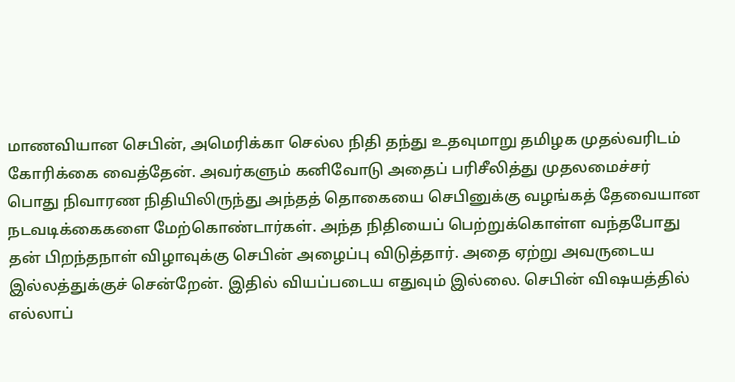மாணவியான செபின், அமெரிக்கா செல்ல நிதி தந்து உதவுமாறு தமிழக முதல்வரிடம் கோரிக்கை வைத்தேன். அவர்களும் கனிவோடு அதைப் பரிசீலித்து முதலமைச்சர் பொது நிவாரண நிதியிலிருந்து அந்தத் தொகையை செபினுக்கு வழங்கத் தேவையான நடவடிக்கைகளை மேற்கொண்டார்கள். அந்த நிதியைப் பெற்றுக்கொள்ள வந்தபோது தன் பிறந்தநாள் விழாவுக்கு செபின் அழைப்பு விடுத்தார். அதை ஏற்று அவருடைய இல்லத்துக்குச் சென்றேன். இதில் வியப்படைய எதுவும் இல்லை. செபின் விஷயத்தில் எல்லாப்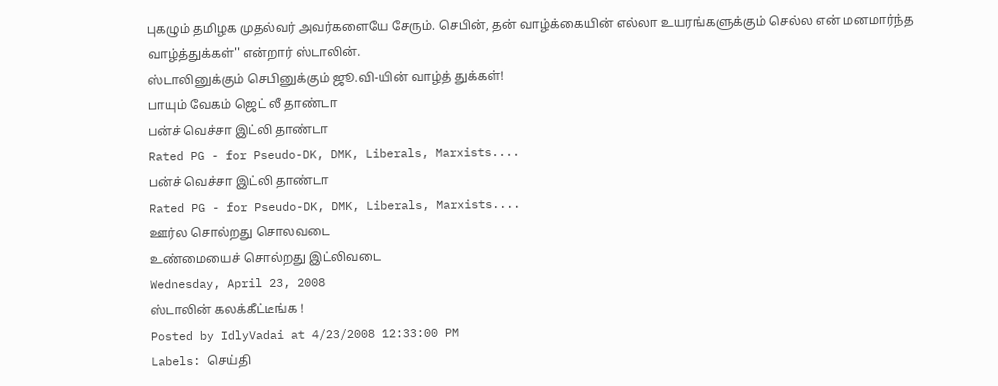புகழும் தமிழக முதல்வர் அவர்களையே சேரும். செபின், தன் வாழ்க்கையின் எல்லா உயரங்களுக்கும் செல்ல என் மனமார்ந்த வாழ்த்துக்கள்'' என்றார் ஸ்டாலின்.
ஸ்டாலினுக்கும் செபினுக்கும் ஜூ.வி-யின் வாழ்த் துக்கள்!
பாயும் வேகம் ஜெட் லீ தாண்டா
பன்ச் வெச்சா இட்லி தாண்டா
Rated PG - for Pseudo-DK, DMK, Liberals, Marxists....
பன்ச் வெச்சா இட்லி தாண்டா
Rated PG - for Pseudo-DK, DMK, Liberals, Marxists....
ஊர்ல சொல்றது சொலவடை
உண்மையைச் சொல்றது இட்லிவடை
Wednesday, April 23, 2008
ஸ்டாலின் கலக்கீட்டீங்க !
Posted by IdlyVadai at 4/23/2008 12:33:00 PM
Labels: செய்தி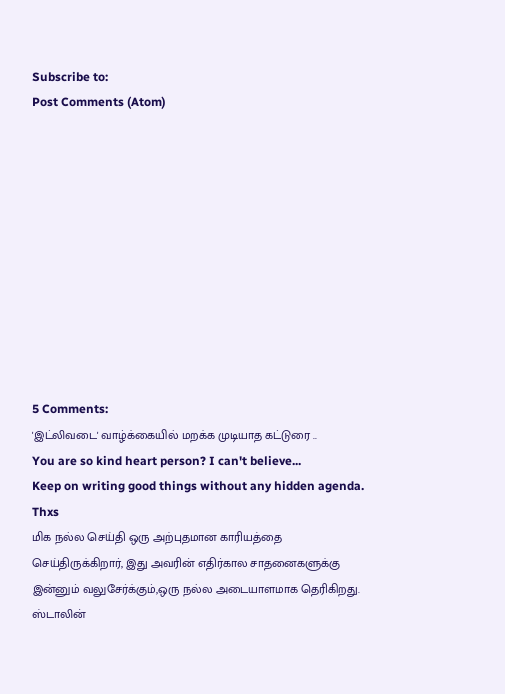Subscribe to:
Post Comments (Atom)











5 Comments:
'இட்லிவடை' வாழ்க்கையில் மறக்க முடியாத கட்டுரை ..
You are so kind heart person? I can't believe...
Keep on writing good things without any hidden agenda.
Thxs
மிக நல்ல செய்தி ஒரு அற்புதமான காரியத்தை செய்திருக்கிறார், இது அவரின் எதிர்கால சாதனைகளுக்கு இன்னும் வலுசேர்க்கும்,ஒரு நல்ல அடையாளமாக தெரிகிறது.
ஸ்டாலின்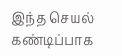இந்த செயல் கண்டிப்பாக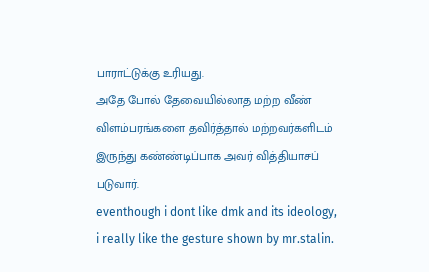பாராட்டுக்கு உரியது.
அதே போல் தேவையில்லாத மற்ற வீண் விளம்பரங்களை தவிர்த்தால் மற்றவர்களிடம் இருந்து கண்ண்டிப்பாக அவர் வித்தியாசப் படுவார்.
eventhough i dont like dmk and its ideology, i really like the gesture shown by mr.stalin.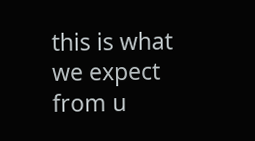this is what we expect from u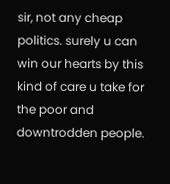sir, not any cheap politics. surely u can win our hearts by this kind of care u take for the poor and downtrodden people.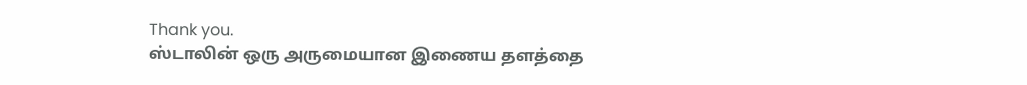Thank you.
ஸ்டாலின் ஒரு அருமையான இணைய தளத்தை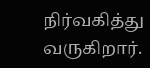நிர்வகித்து வருகிறார்.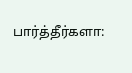பார்த்தீர்களா: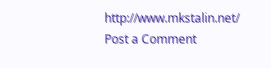http://www.mkstalin.net/
Post a Comment